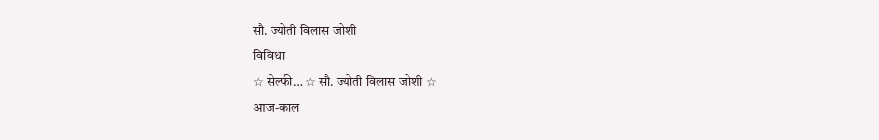सौ. ज्योती विलास जोशी
विविधा
☆ सेल्फी… ☆ सौ. ज्योती विलास जोशी ☆
आज-काल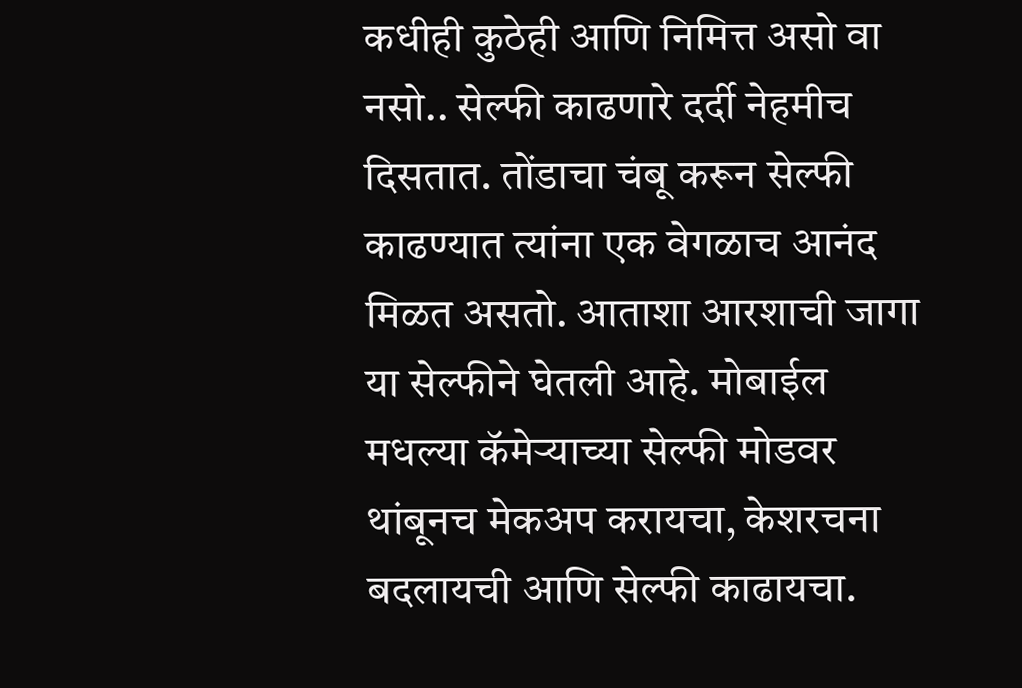कधीही कुठेही आणि निमित्त असो वा नसो.. सेल्फी काढणारे दर्दी नेहमीच दिसतात. तोंडाचा चंबू करून सेल्फी काढण्यात त्यांना एक वेगळाच आनंद मिळत असतो. आताशा आरशाची जागा या सेल्फीने घेतली आहे. मोबाईल मधल्या कॅमेऱ्याच्या सेल्फी मोडवर थांबूनच मेकअप करायचा, केशरचना बदलायची आणि सेल्फी काढायचा.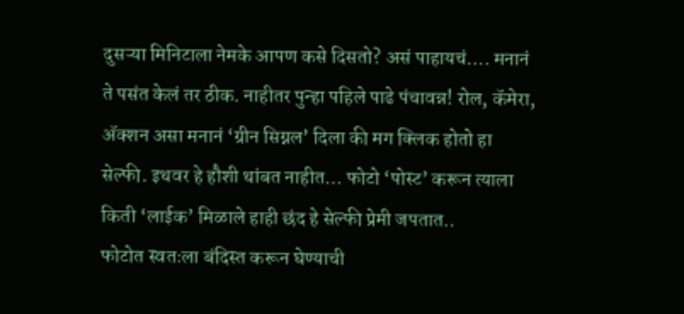दुसऱ्या मिनिटाला नेमके आपण कसे दिसतो? असं पाहायचं…. मनानं ते पसंत केलं तर ठीक. नाहीतर पुन्हा पहिले पाढे पंचावन्न! रोल, कॅमेरा, ॲक्शन असा मनानं ‘ग्रीन सिग्नल’ दिला की मग क्लिक होतो हा सेल्फी. इथवर हे हौशी थांबत नाहीत… फोटो ‘पोस्ट’ करून त्याला किती ‘लाईक’ मिळाले हाही छंद हे सेल्फी प्रेमी जपतात..
फोटोत स्वतःला बंदिस्त करून घेण्याची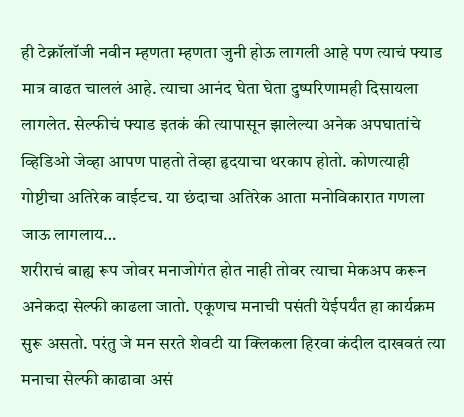ही टेक्नॉलॉजी नवीन म्हणता म्हणता जुनी होऊ लागली आहे पण त्याचं फ्याड मात्र वाढत चाललं आहे. त्याचा आनंद घेता घेता दुष्परिणामही दिसायला लागलेत. सेल्फीचं फ्याड इतकं की त्यापासून झालेल्या अनेक अपघातांचे व्हिडिओ जेव्हा आपण पाहतो तेव्हा हृदयाचा थरकाप होतो. कोणत्याही गोष्टीचा अतिरेक वाईटच. या छंदाचा अतिरेक आता मनोविकारात गणला जाऊ लागलाय…
शरीराचं बाह्य रूप जोवर मनाजोगंत होत नाही तोवर त्याचा मेकअप करून अनेकदा सेल्फी काढला जातो. एकूणच मनाची पसंती येईपर्यंत हा कार्यक्रम सुरू असतो. परंतु जे मन सरते शेवटी या क्लिकला हिरवा कंदील दाखवतं त्या मनाचा सेल्फी काढावा असं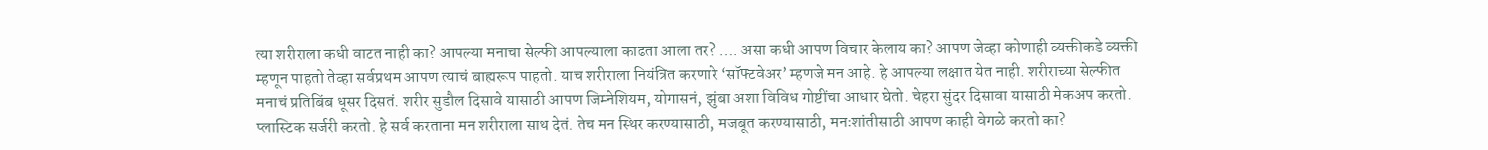त्या शरीराला कधी वाटत नाही का? आपल्या मनाचा सेल्फी आपल्याला काढता आला तर? …. असा कधी आपण विचार केलाय का? आपण जेव्हा कोणाही व्यक्तीकडे व्यक्ती म्हणून पाहतो तेव्हा सर्वप्रथम आपण त्याचं बाह्यरूप पाहतो. याच शरीराला नियंत्रित करणारे ‘सॉफ्टवेअर’ म्हणजे मन आहे. हे आपल्या लक्षात येत नाही. शरीराच्या सेल्फीत मनाचं प्रतिबिंब धूसर दिसतं. शरीर सुडौल दिसावे यासाठी आपण जिम्नेशियम, योगासनं, झुंबा अशा विविध गोष्टींचा आधार घेतो. चेहरा सुंदर दिसावा यासाठी मेकअप करतो. प्लास्टिक सर्जरी करतो. हे सर्व करताना मन शरीराला साथ देतं. तेच मन स्थिर करण्यासाठी, मजबूत करण्यासाठी, मनःशांतीसाठी आपण काही वेगळे करतो का?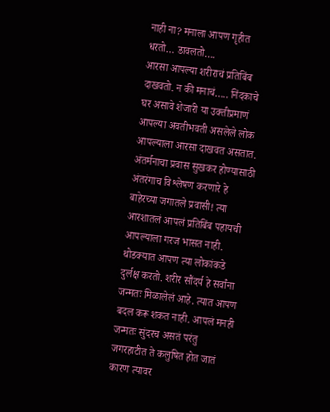नाही ना? मनाला आपण गृहीत धरतो… डावलतो….
आरसा आपल्या शरीराचं प्रतिबिंब दाखवतो. न की मनाचं….. निंदकाचे घर असावे शेजारी या उक्तीप्रमाणं आपल्या अवतीभवती असलेले लोक आपल्याला आरसा दाखवत असतात. अंतर्मनाचा प्रवास सुखकर होण्यासाठी अंतरंगाच विश्लेषण करणारे हे बाहेरच्या जगातले प्रवासी! त्या आरशातलं आपलं प्रतिबिंब पहायची आपल्याला गरज भासत नाही. थोडक्यात आपण त्या लोकांकडे दुर्लक्ष करतो. शरीर सौंदर्य हे सर्वांना जन्मतः मिळालेलं आहे. त्यात आपण बदल करू शकत नाही. आपलं मनही जन्मतः सुंदरच असतं परंतु जगरहाटीत ते कलुषित होत जातं कारण त्यावर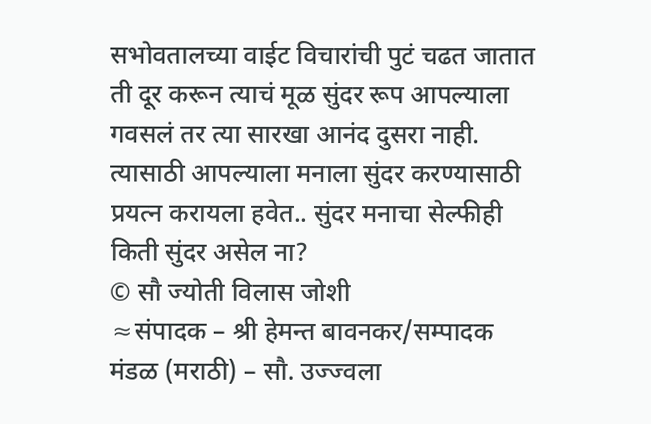सभोवतालच्या वाईट विचारांची पुटं चढत जातात ती दूर करून त्याचं मूळ सुंदर रूप आपल्याला गवसलं तर त्या सारखा आनंद दुसरा नाही. त्यासाठी आपल्याला मनाला सुंदर करण्यासाठी प्रयत्न करायला हवेत.. सुंदर मनाचा सेल्फीही किती सुंदर असेल ना?
© सौ ज्योती विलास जोशी
≈संपादक – श्री हेमन्त बावनकर/सम्पादक मंडळ (मराठी) – सौ. उज्ज्वला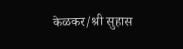केळकर/श्री सुहास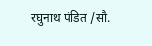रघुनाथ पंडित /सौ.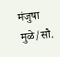मंजुषा मुळे/सौ.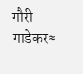गौरी गाडेकर≈